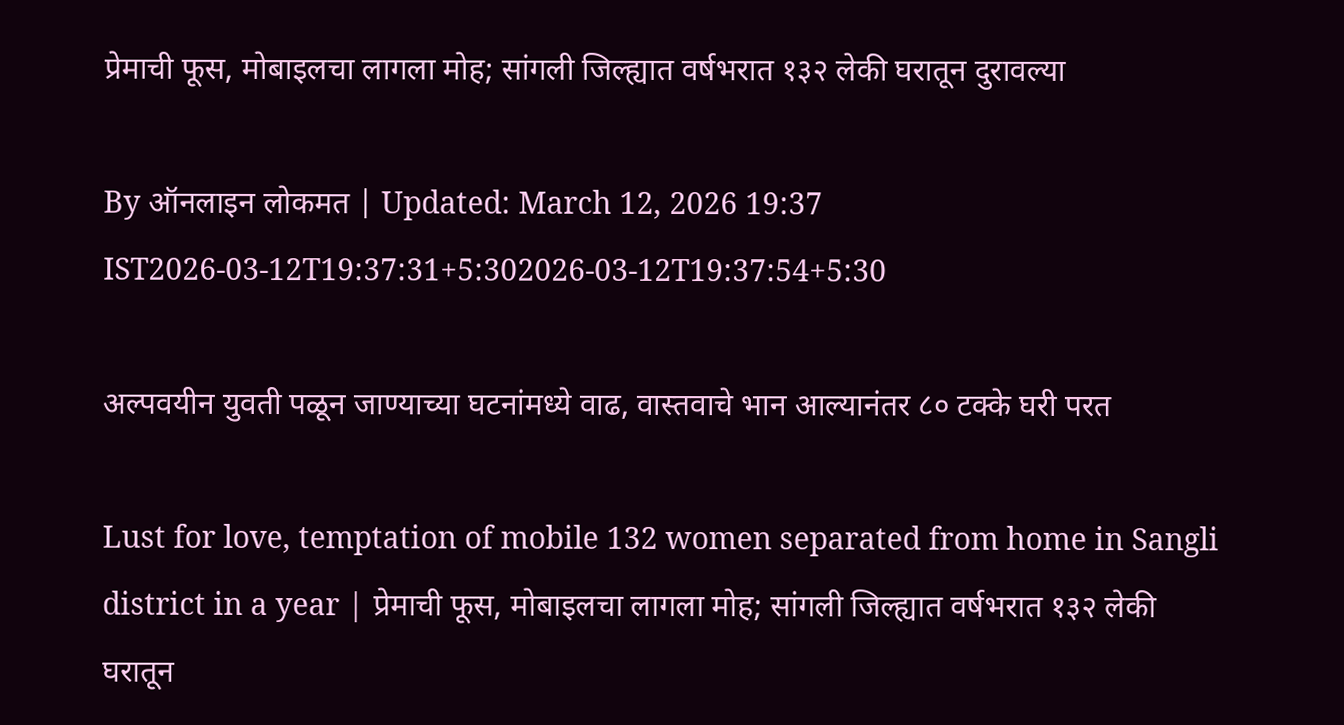प्रेमाची फूस, मोबाइलचा लागला मोह; सांगली जिल्ह्यात वर्षभरात १३२ लेकी घरातून दुरावल्या

By ऑनलाइन लोकमत | Updated: March 12, 2026 19:37 IST2026-03-12T19:37:31+5:302026-03-12T19:37:54+5:30

अल्पवयीन युवती पळून जाण्याच्या घटनांमध्ये वाढ, वास्तवाचे भान आल्यानंतर ८० टक्के घरी परत

Lust for love, temptation of mobile 132 women separated from home in Sangli district in a year | प्रेमाची फूस, मोबाइलचा लागला मोह; सांगली जिल्ह्यात वर्षभरात १३२ लेकी घरातून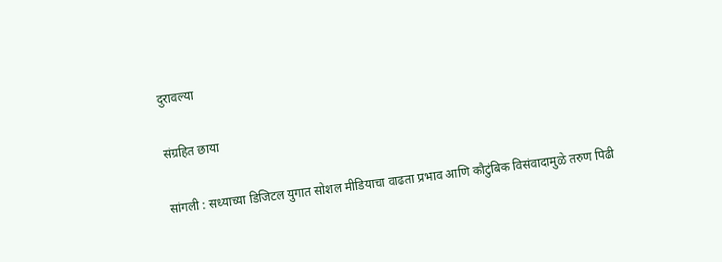दुरावल्या

संग्रहित छाया

सांगली : सध्याच्या डिजिटल युगात सोशल मीडियाचा वाढता प्रभाव आणि कौटुंबिक विसंवादामुळे तरुण पिढी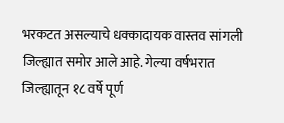भरकटत असल्याचे धक्कादायक वास्तव सांगली जिल्ह्यात समोर आले आहे. गेल्या वर्षभरात जिल्ह्यातून १८ वर्षे पूर्ण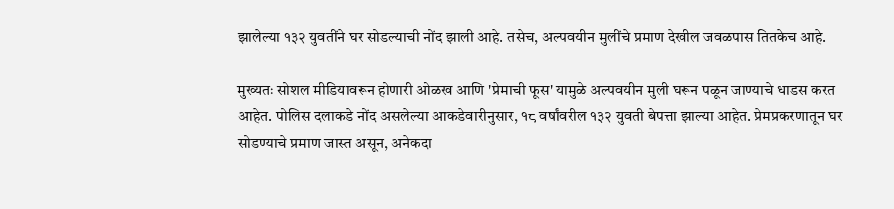झालेल्या १३२ युवतींने घर सोडल्याची नोंद झाली आहे. तसेच, अल्पवयीन मुलींचे प्रमाण देखील जवळपास तितकेच आहे.

मुख्यतः सोशल मीडियावरून होणारी ओळख आणि 'प्रेमाची फूस' यामुळे अल्पवयीन मुली घरून पळून जाण्याचे धाडस करत आहेत. पोलिस दलाकडे नोंद असलेल्या आकडेवारीनुसार, १८ वर्षांवरील १३२ युवती बेपत्ता झाल्या आहेत. प्रेमप्रकरणातून घर सोडण्याचे प्रमाण जास्त असून, अनेकदा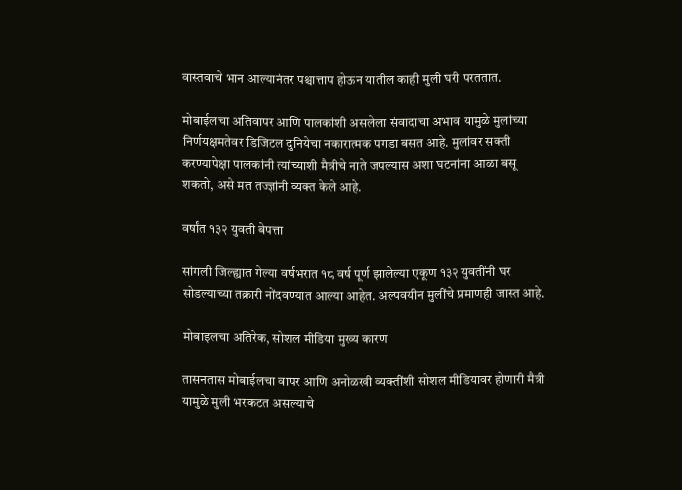वास्तवाचे भान आल्यानंतर पश्चात्ताप होऊन यातील काही मुली घरी परततात.

मोबाईलचा अतिवापर आणि पालकांशी असलेला संवादाचा अभाव यामुळे मुलांच्या निर्णयक्षमतेवर डिजिटल दुनियेचा नकारात्मक पगडा बसत आहे. मुलांवर सक्ती करण्यापेक्षा पालकांनी त्यांच्याशी मैत्रीचे नाते जपल्यास अशा घटनांना आळा बसू शकतो, असे मत तज्ज्ञांनी व्यक्त केले आहे.

वर्षांत १३२ युवती बेपत्ता

सांगली जिल्ह्यात गेल्या वर्षभरात १८ वर्ष पूर्ण झालेल्या एकूण १३२ युवतींनी घर सोडल्याच्या तक्रारी नोंदवण्यात आल्या आहेत. अल्पवयीन मुलींचे प्रमाणही जास्त आहे.

मोबाइलचा अतिरेक, सोशल मीडिया मुख्य कारण

तासनतास मोबाईलचा वापर आणि अनोळखी व्यक्तींशी सोशल मीडियावर होणारी मैत्री यामुळे मुली भरकटत असल्याचे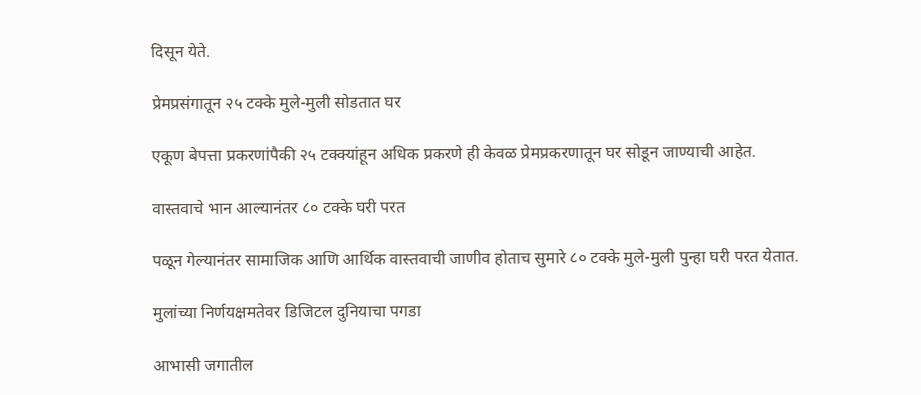दिसून येते.

प्रेमप्रसंगातून २५ टक्के मुले-मुली सोडतात घर

एकूण बेपत्ता प्रकरणांपैकी २५ टक्क्यांहून अधिक प्रकरणे ही केवळ प्रेमप्रकरणातून घर सोडून जाण्याची आहेत.

वास्तवाचे भान आल्यानंतर ८० टक्के घरी परत

पळून गेल्यानंतर सामाजिक आणि आर्थिक वास्तवाची जाणीव होताच सुमारे ८० टक्के मुले-मुली पुन्हा घरी परत येतात.

मुलांच्या निर्णयक्षमतेवर डिजिटल दुनियाचा पगडा

आभासी जगातील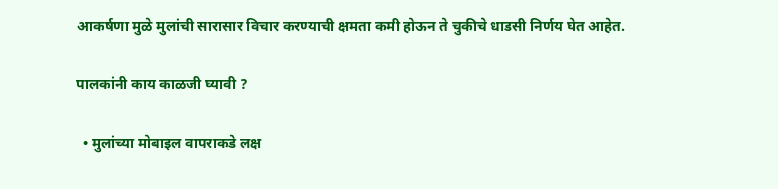आकर्षणा मुळे मुलांची सारासार विचार करण्याची क्षमता कमी होऊन ते चुकीचे धाडसी निर्णय घेत आहेत.

पालकांनी काय काळजी घ्यावी ?

  • मुलांच्या मोबाइल वापराकडे लक्ष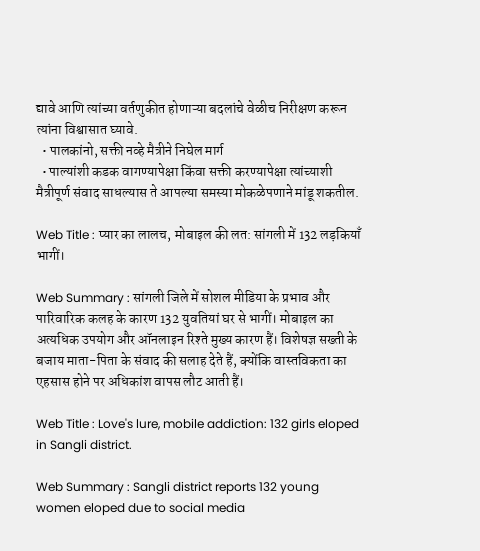द्यावे आणि त्यांच्या वर्तणुकीत होणाऱ्या बदलांचे वेळीच निरीक्षण करून त्यांना विश्वासात घ्यावे.
  • पालकांनो, सक्ती नव्हे मैत्रीने निघेल मार्ग
  • पाल्यांशी कडक वागण्यापेक्षा किंवा सक्ती करण्यापेक्षा त्यांच्याशी मैत्रीपूर्ण संवाद साधल्यास ते आपल्या समस्या मोकळेपणाने मांडू शकतील.

Web Title : प्यार का लालच, मोबाइल की लत: सांगली में 132 लड़कियाँ भागीं।

Web Summary : सांगली जिले में सोशल मीडिया के प्रभाव और पारिवारिक कलह के कारण 132 युवतियां घर से भागीं। मोबाइल का अत्यधिक उपयोग और ऑनलाइन रिश्ते मुख्य कारण हैं। विशेषज्ञ सख्ती के बजाय माता-पिता के संवाद की सलाह देते हैं, क्योंकि वास्तविकता का एहसास होने पर अधिकांश वापस लौट आती हैं।

Web Title : Love's lure, mobile addiction: 132 girls eloped in Sangli district.

Web Summary : Sangli district reports 132 young women eloped due to social media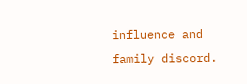influence and family discord.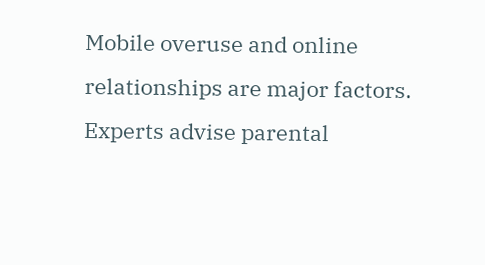Mobile overuse and online relationships are major factors. Experts advise parental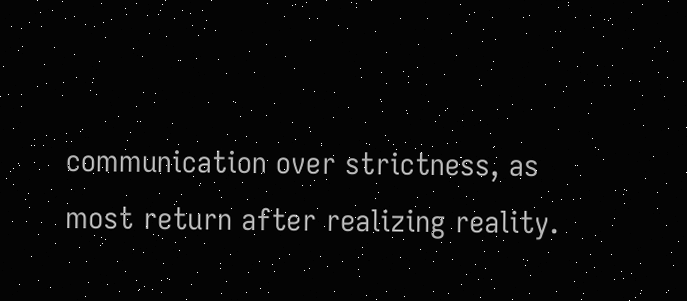communication over strictness, as most return after realizing reality.